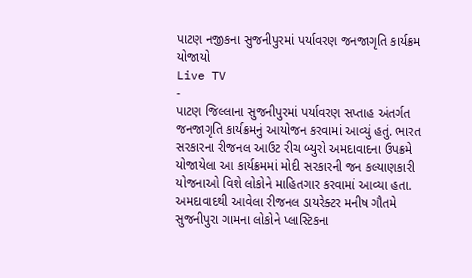પાટણ નજીકના સુજનીપુરમાં પર્યાવરણ જનજાગૃતિ કાર્યક્રમ યોજાયો
Live TV
-
પાટણ જિલ્લાના સુજનીપુરમાં પર્યાવરણ સપ્તાહ અંતર્ગત જનજાગૃતિ કાર્યક્રમનું આયોજન કરવામાં આવ્યું હતું. ભારત સરકારના રીજનલ આઉટ રીચ બ્યુરો અમદાવાદના ઉપક્રમે યોજાયેલા આ કાર્યક્રમમાં મોદી સરકારની જન કલ્યાણકારી યોજનાઓ વિશે લોકોને માહિતગાર કરવામાં આવ્યા હતા.
અમદાવાદથી આવેલા રીજનલ ડાયરેક્ટર મનીષ ગૌતમે સુજનીપુરા ગામના લોકોને પ્લાસ્ટિકના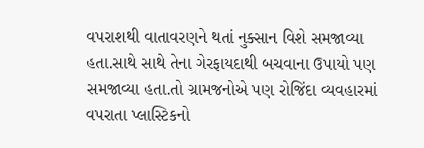વપરાશથી વાતાવરણને થતાં નુક્સાન વિશે સમજાવ્યા હતા.સાથે સાથે તેના ગેરફાયદાથી બચવાના ઉપાયો પણ સમજાવ્યા હતા.તો ગ્રામજનોએ પણ રોજિંદા વ્યવહારમાં વપરાતા પ્લાસ્ટિકનો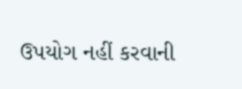ઉપયોગ નહીં કરવાની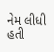નેમ લીધી હતી